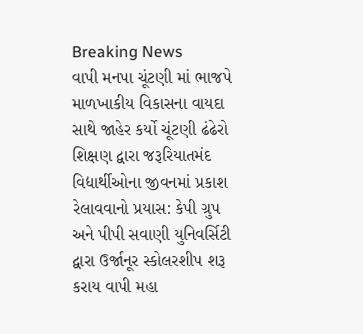Breaking News
વાપી મનપા ચૂંટણી માં ભાજપે માળખાકીય વિકાસના વાયદા સાથે જાહેર કર્યો ચૂંટણી ઢંઢેરો શિક્ષણ દ્વારા જરૂરિયાતમંદ વિદ્યાર્થીઓના જીવનમાં પ્રકાશ રેલાવવાનો પ્રયાસ: કેપી ગ્રુપ અને પીપી સવાણી યુનિવર્સિટી દ્વારા ઉર્જાનૂર સ્કોલરશીપ શરૂ કરાય વાપી મહા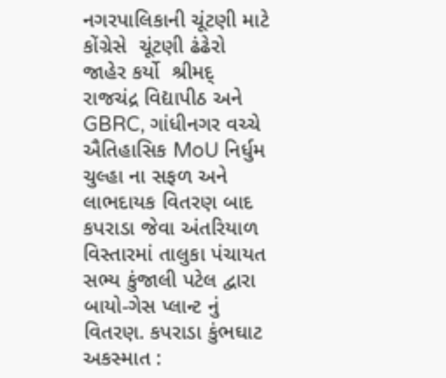નગરપાલિકાની ચૂંટણી માટે કોંગ્રેસે  ચૂંટણી ઢંઢેરો જાહેર કર્યો  શ્રીમદ્ રાજચંદ્ર વિદ્યાપીઠ અને GBRC, ગાંધીનગર વચ્ચે ઐતિહાસિક MoU નિર્ધુમ ચુલ્હા ના સફળ અને લાભદાયક વિતરણ બાદ કપરાડા જેવા અંતરિયાળ વિસ્તારમાં તાલુકા પંચાયત સભ્ય કુંજાલી પટેલ દ્વારા બાયો-ગેસ પ્લાન્ટ નું વિતરણ. કપરાડા કુંભઘાટ અકસ્માત :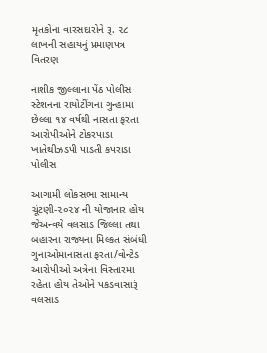મૃતકોના વારસદારોને રૂ. ૨૮ લાખની સહાયનું પ્રમાણપત્ર વિતરણ

નાશીક જીલ્લાના પેંઠ પોલીસ સ્ટેશનના રાયોટીંગના ગુન્હામા છેલ્લા ૧૪ વર્ષથી નાસતા ફરતા આરોપીઓને ટોકરપાડા ખાતેથીઝડપી પાડતી કપરાડા પોલીસ

આગામી લોકસભા સામાન્ય ચૂંટણી-૨૦૨૪ ની યોજાનાર હોય જેઅન્વયે વલસાડ જિલ્લા તથા બહારના રાજ્યના મિલ્કત સંબંધી ગુનાઓમાનાસતા ફરતા/વોન્ટેડ આરોપીઓ અત્રેના વિસ્તારમા રહેતા હોય તેઓને પકડવાસારૂં વલસાડ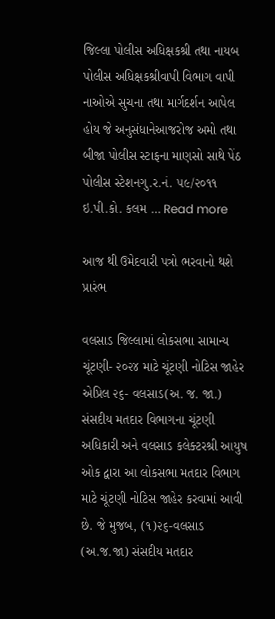જિલ્લા પોલીસ અધિક્ષકશ્રી તથા નાયબ પોલીસ અધિક્ષકશ્રીવાપી વિભાગ વાપી નાઓએ સુચના તથા માર્ગદર્શન આપેલ હોય જે અનુસંધાનેઆજરોજ અમો તથા બીજા પોલીસ સ્ટાફના માણસો સાથે પેંઠ પોલીસ સ્ટેશનગુ.ર.નં. ૫૯/૨૦૧૧ ઇ.પી.કો. કલમ … Read more

આજ થી ઉમેદવારી પત્રો ભરવાનો થશે પ્રારંભ

વલસાડ જિલ્લામાં લોકસભા સામાન્ય ચૂંટણી- ૨૦૨૪ માટે ચૂંટણી નોટિસ જાહેર  એપ્રિલ ૨૬- વલસાડ(અ. જ. જા.) સંસદીય મતદાર વિભાગના ચૂંટણી અધિકારી અને વલસાડ કલેક્ટરશ્રી આયુષ ઓક દ્વારા આ લોકસભા મતદાર વિભાગ માટે ચૂંટણી નોટિસ જાહેર કરવામાં આવી છે. જે મુજબ, (૧)૨૬-વલસાડ (અ.જ.જા) સંસદીય મતદાર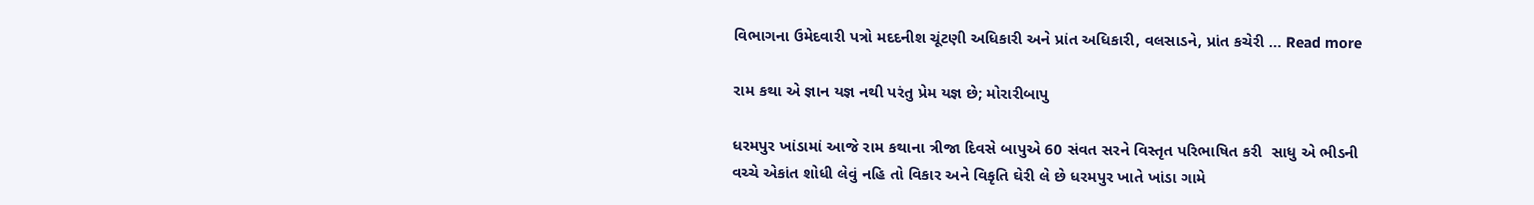વિભાગના ઉમેદવારી પત્રો મદદનીશ ચૂંટણી અધિકારી અને પ્રાંત અધિકારી, વલસાડને, પ્રાંત કચેરી … Read more

રામ કથા એ જ્ઞાન યજ્ઞ નથી પરંતુ પ્રેમ યજ્ઞ છે; મોરારીબાપુ

ધરમપુર ખાંડામાં આજે રામ કથાના ત્રીજા દિવસે બાપુએ 60 સંવત સરને વિસ્તૃત પરિભાષિત કરી  સાધુ એ ભીડની વચ્ચે એકાંત શોધી લેવું નહિ તો વિકાર અને વિકૃતિ ઘેરી લે છે ધરમપુર ખાતે ખાંડા ગામે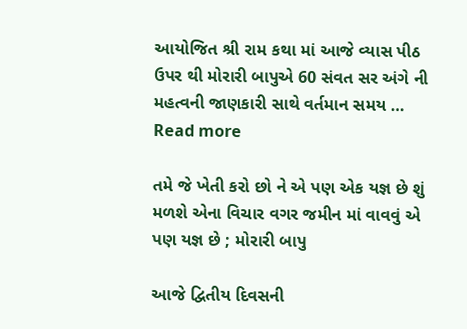આયોજિત શ્રી રામ કથા માં આજે વ્યાસ પીઠ ઉપર થી મોરારી બાપુએ 60 સંવત સર અંગે ની મહત્વની જાણકારી સાથે વર્તમાન સમય … Read more

તમે જે ખેતી કરો છો ને એ પણ એક યજ્ઞ છે શું મળશે એના વિચાર વગર જમીન માં વાવવું એ પણ યજ્ઞ છે ; મોરારી બાપુ

આજે દ્વિતીય દિવસની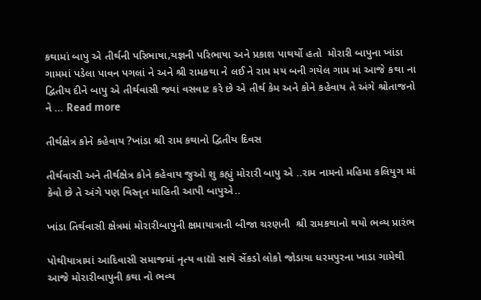કથામાં બાપુ એ તીર્થની પરિભાષા,યજ્ઞની પરિભાષા અને પ્રકાશ પાથર્યો હતો  મોરારી બાપુના ખાંડા ગામમાં પડેલા પાવન પગલાં ને અને શ્રી રામકથા ને લઈ ને રામ મય બની ગયેલ ગામ માં આજે કથા ના દ્વિતીય દીને બાપુ એ તીર્થવાસી જ્યાં વસવાટ કરે છે એ તીર્થ કેમ અને કોને કહેવાય તે અંગે શ્રોતાજનો ને … Read more

તીર્થક્ષેત્ર કોને કહેવાય ?ખાંડા શ્રી રામ કથાનો દ્વિતીય દિવસ

તીર્થવાસી અને તીર્થક્ષેત્ર કોને કહેવાય જુઓ શુ કહ્યું મોરારી બાપુ એ ..રામ નામનો મહિમા કલિયુગ માં કેવો છે તે અંગે પણ વિસ્તૃત માહિતી આપી બાપુએ..

ખાંડા તિર્થવાસી ક્ષેત્રમાં મોરારીબાપુની ક્ષમાયાત્રાની બીજા ચરણની  શ્રી રામકથાનો થયો ભવ્ય પ્રારંભ

પોથીયાત્રામાં આદિવાસી સમાજમાં નૃત્ય વાદ્યો સાથે સેંકડો લોકો જોડાયા ધરમપુરના ખાડા ગામેથી આજે મોરારીબાપુની કથા નો ભવ્ય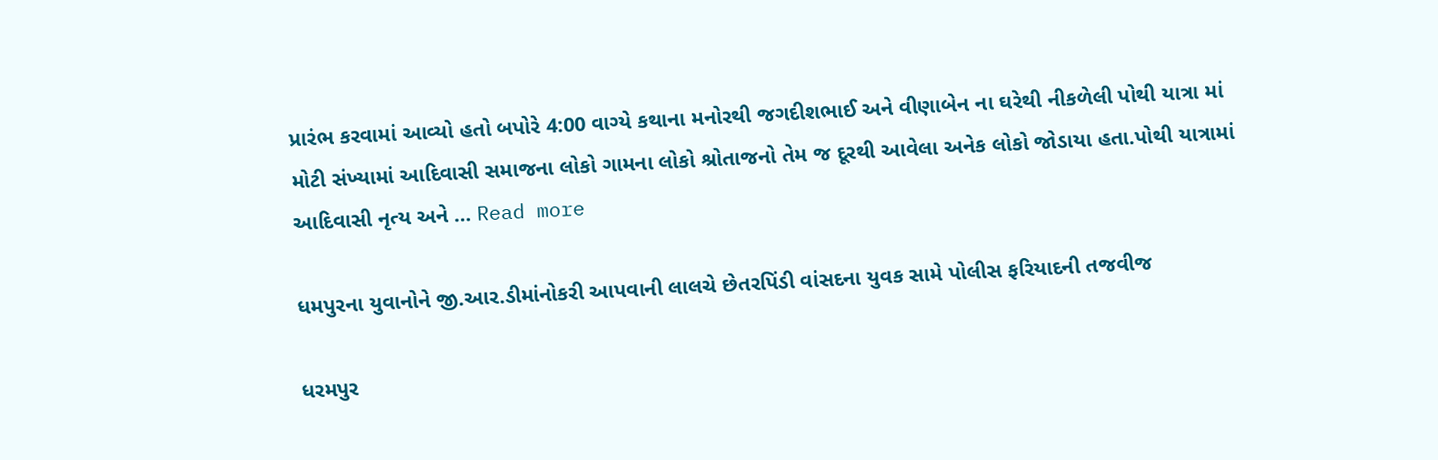પ્રારંભ કરવામાં આવ્યો હતો બપોરે 4:00 વાગ્યે કથાના મનોરથી જગદીશભાઈ અને વીણાબેન ના ઘરેથી નીકળેલી પોથી યાત્રા માં મોટી સંખ્યામાં આદિવાસી સમાજના લોકો ગામના લોકો શ્રોતાજનો તેમ જ દૂરથી આવેલા અનેક લોકો જોડાયા હતા.પોથી યાત્રામાં આદિવાસી નૃત્ય અને … Read more

ધમપુરના યુવાનોને જી.આર.ડીમાંનોકરી આપવાની લાલચે છેતરપિંડી વાંસદના યુવક સામે પોલીસ ફરિયાદની તજવીજ

ધરમપુર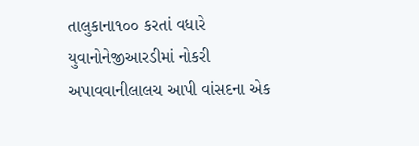તાલુકાના૧૦૦ કરતાં વધારે યુવાનોનેજીઆરડીમાં નોકરી અપાવવાનીલાલચ આપી વાંસદના એક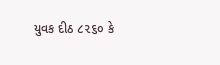યુવક દીઠ ૮૨૬૦ કે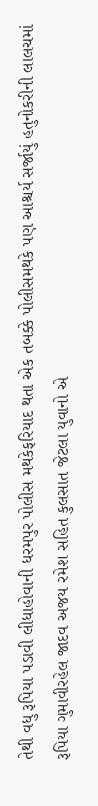તેથી વધુ રૂપિયા પડાવી લીધાહોવાની ધરમપુર પોલીસ મથકેફરિયાદ થતા એક તબક્કે પોલીસમથકે પણ આશ્ચર્ય સર્જાયું હતુનોકરીની લાલચમાં રૂપિયા ગુમાવીરહેલ જાદવ અજય રમેશ સહિત કુલસાત જેટલા યુવાનો એ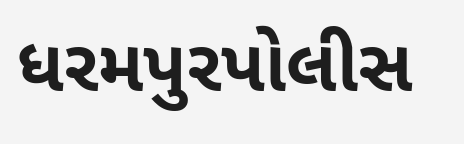ધરમપુરપોલીસ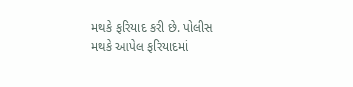મથકે ફરિયાદ કરી છે. પોલીસ મથકે આપેલ ફરિયાદમાં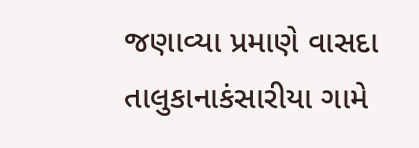જણાવ્યા પ્રમાણે વાસદા તાલુકાનાકંસારીયા ગામે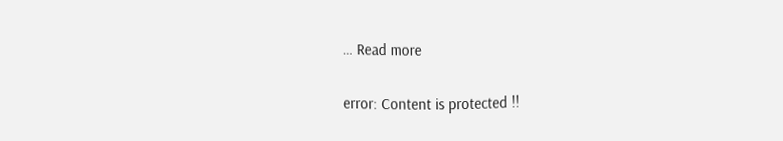… Read more

error: Content is protected !!